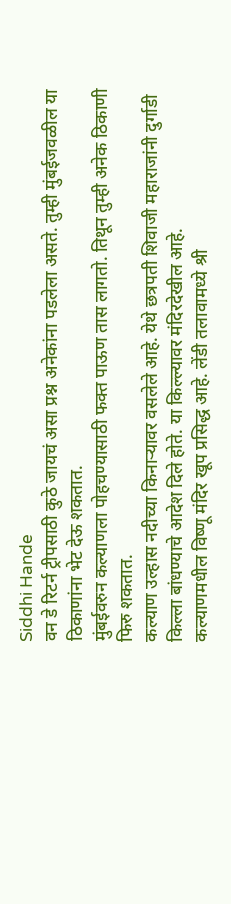Siddhi Hande
वन डे रिटर्न ट्रीपसाठी कुठे जायचं असा प्रश्न अनेकांना पडलेला असते. तुम्ही मुंबईजवळील या ठिकाणांना भेट देऊ शकतात.
मुंबईवरुन कल्याणला पोहचण्यासाठी फक्त पाऊण तास लागतो. तिथून तुम्ही अनेक ठिकाणी फिरु शकतात.
कल्याण उल्हास नदीच्या किनाऱ्यावर वसलेले आहे. येथे छत्रपती शिवाजी महाराजांनी दुर्गाडी किल्ला बांधण्याचे आदेश दिले होते. या किल्ल्यावर मंदिरदेखील आहे.
कल्याणमधील विष्णू मंदिर खूप प्रसिद्ध आहे. लेंडी तलावामध्ये श्री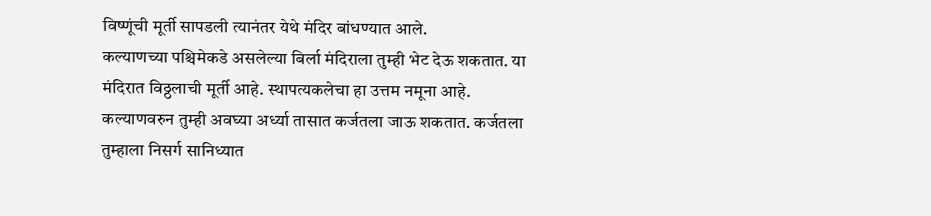विष्णूंची मूर्ती सापडली त्यानंतर येथे मंदिर बांधण्यात आले.
कल्याणच्या पश्चिमेकडे असलेल्या बिर्ला मंदिराला तुम्ही भेट देऊ शकतात. या मंदिरात विठ्ठलाची मूर्ती आहे. स्थापत्यकलेचा हा उत्तम नमूना आहे.
कल्याणवरुन तुम्ही अवघ्या अर्ध्या तासात कर्जतला जाऊ शकतात. कर्जतला तुम्हाला निसर्ग सानिध्यात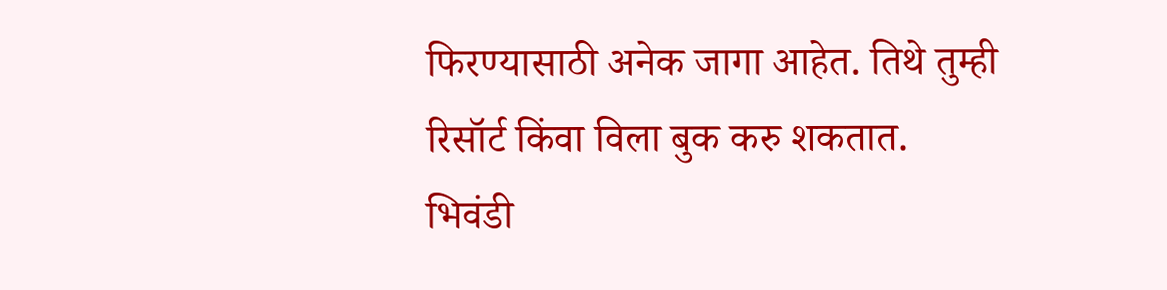फिरण्यासाठी अनेक जागा आहेत. तिथे तुम्ही रिसॉर्ट किंवा विला बुक करु शकतात.
भिवंडी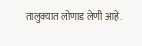तालुक्यात लोणाड लेणी आहे.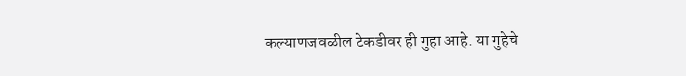कल्याणजवळील टेकडीवर ही गुहा आहे. या गुहेचे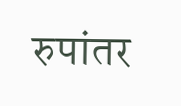रुपांतर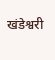खंडेश्वरी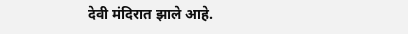देवी मंदिरात झाले आहे.